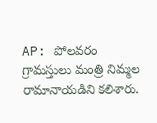AP: పోలవరం గ్రామస్తులు మంత్రి నిమ్మల రామానాయడిని కలిశారు.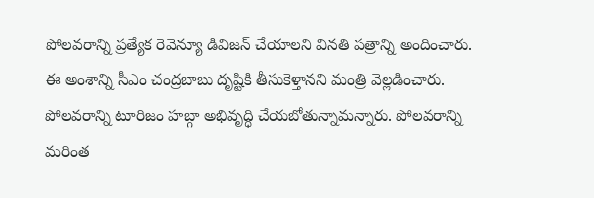పోలవరాన్ని ప్రత్యేక రెవెన్యూ డివిజన్ చేయాలని వినతి పత్రాన్ని అందించారు. ఈ అంశాన్ని సీఎం చంద్రబాబు దృష్టికి తీసుకెళ్తానని మంత్రి వెల్లడించారు. పోలవరాన్ని టూరిజం హబ్గా అభివృద్ధి చేయబోతున్నామన్నారు. పోలవరాన్ని మరింత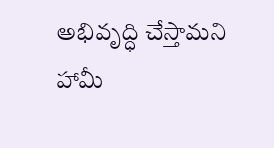అభివృద్ధి చేస్తామని హామీ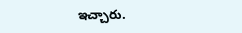ఇచ్చారు.